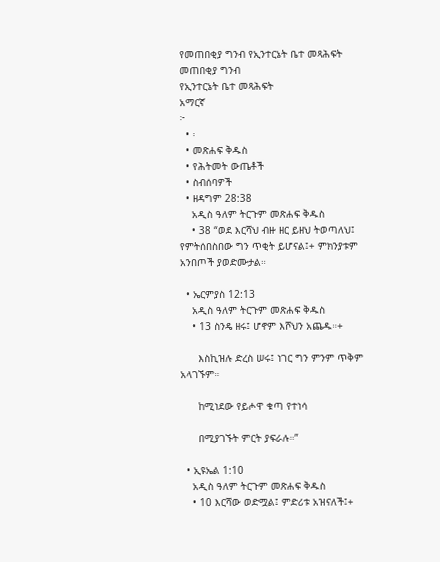የመጠበቂያ ግንብ የኢንተርኔት ቤተ መጻሕፍት
መጠበቂያ ግንብ
የኢንተርኔት ቤተ መጻሕፍት
አማርኛ
፦
  • ፡
  • መጽሐፍ ቅዱስ
  • የሕትመት ውጤቶች
  • ስብሰባዎች
  • ዘዳግም 28:38
    አዲስ ዓለም ትርጉም መጽሐፍ ቅዱስ
    • 38 “ወደ እርሻህ ብዙ ዘር ይዘህ ትወጣለህ፤ የምትሰበስበው ግን ጥቂት ይሆናል፤+ ምክንያቱም አንበጦች ያወድሙታል።

  • ኤርምያስ 12:13
    አዲስ ዓለም ትርጉም መጽሐፍ ቅዱስ
    • 13 ስንዴ ዘሩ፤ ሆኖም እሾህን አጨዱ።+

      እስኪዝሉ ድረስ ሠሩ፤ ነገር ግን ምንም ጥቅም አላገኙም።

      ከሚነደው የይሖዋ ቁጣ የተነሳ

      በሚያገኙት ምርት ያፍራሉ።”

  • ኢዩኤል 1:10
    አዲስ ዓለም ትርጉም መጽሐፍ ቅዱስ
    • 10 እርሻው ወድሟል፤ ምድሪቱ አዝናለች፤+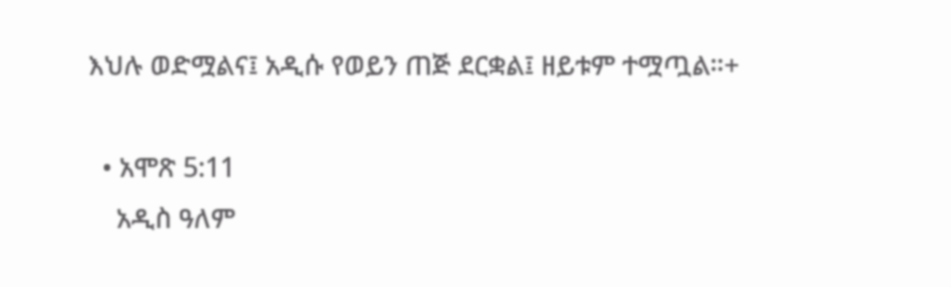እህሉ ወድሟልና፤ አዲሱ የወይን ጠጅ ደርቋል፤ ዘይቱም ተሟጧል።+

  • አሞጽ 5:11
    አዲስ ዓለም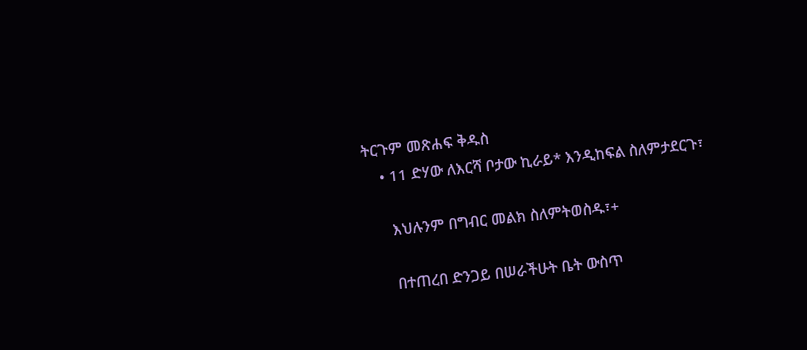ትርጉም መጽሐፍ ቅዱስ
    • 11 ድሃው ለእርሻ ቦታው ኪራይ* እንዲከፍል ስለምታደርጉ፣

      እህሉንም በግብር መልክ ስለምትወስዱ፣+

      በተጠረበ ድንጋይ በሠራችሁት ቤት ውስጥ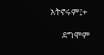አትኖሩም፤+

      ደግሞም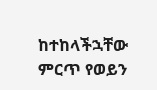ከተከላችኋቸው ምርጥ የወይን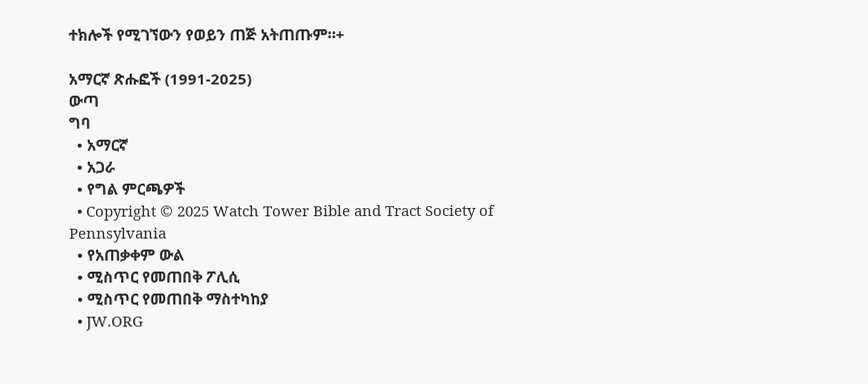ተክሎች የሚገኘውን የወይን ጠጅ አትጠጡም።+

አማርኛ ጽሑፎች (1991-2025)
ውጣ
ግባ
  • አማርኛ
  • አጋራ
  • የግል ምርጫዎች
  • Copyright © 2025 Watch Tower Bible and Tract Society of Pennsylvania
  • የአጠቃቀም ውል
  • ሚስጥር የመጠበቅ ፖሊሲ
  • ሚስጥር የመጠበቅ ማስተካከያ
  • JW.ORG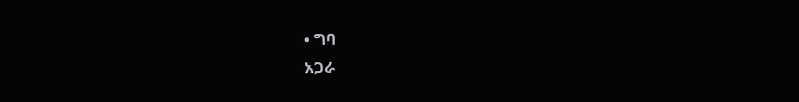• ግባ
አጋራ